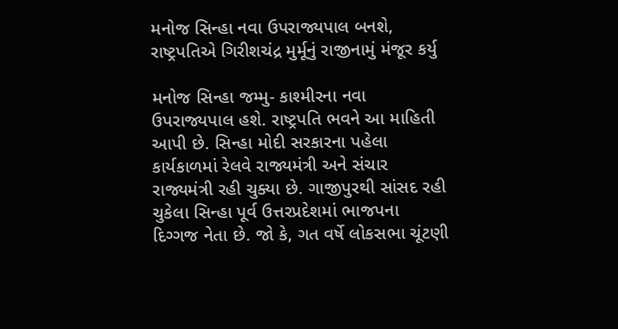મનોજ સિન્હા નવા ઉપરાજ્યપાલ બનશે, રાષ્ટ્રપતિએ ગિરીશચંદ્ર મુર્મૂનું રાજીનામું મંજૂર કર્યુ

મનોજ સિન્હા જમ્મુ- કાશ્મીરના નવા ઉપરાજ્યપાલ હશે. રાષ્ટ્રપતિ ભવને આ માહિતી આપી છે. સિન્હા મોદી સરકારના પહેલા કાર્યકાળમાં રેલવે રાજ્યમંત્રી અને સંચાર રાજ્યમંત્રી રહી ચુક્યા છે. ગાજીપુરથી સાંસદ રહી ચુકેલા સિન્હા પૂર્વ ઉત્તરપ્રદેશમાં ભાજપના દિગ્ગજ નેતા છે. જો કે, ગત વર્ષે લોકસભા ચૂંટણી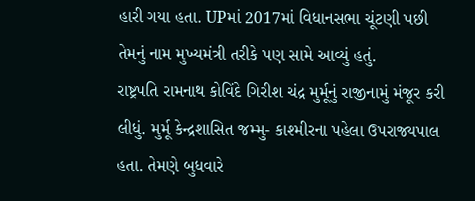હારી ગયા હતા. UPમાં 2017માં વિધાનસભા ચૂંટણી પછી તેમનું નામ મુખ્યમંત્રી તરીકે પણ સામે આવ્યું હતું.
રાષ્ટ્રપતિ રામનાથ કોવિંદે ગિરીશ ચંદ્ર મુર્મૂનું રાજીનામું મંજૂર કરી લીધું. મુર્મૂ કેન્દ્રશાસિત જમ્મુ- કાશ્મીરના પહેલા ઉપરાજ્યપાલ હતા. તેમણે બુધવારે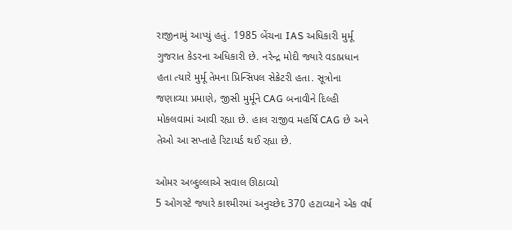રાજીનામું આપ્યું હતું. 1985 બેંચના IAS અધિકારી મુર્મૂ ગુજરાત કેડરના અધિકારી છે. નરેન્દ્ર મોદી જ્યારે વડાપ્રધાન હતા ત્યારે મુર્મૂ તેમના પ્રિન્સિપલ સેક્રેટરી હતા. સૂત્રોના જણાવ્યા પ્રમાણે, જીસી મુર્મૂને CAG બનાવીને દિલ્હી મોકલવામાં આવી રહ્યા છે. હાલ રાજીવ મહર્ષિ CAG છે અને તેઓ આ સપ્તાહે રિટાયર્ડ થઈ રહ્યા છે.

ઓમર અબ્દુલ્લાએ સવાલ ઊઠાવ્યો
5 ઓગસ્ટે જ્યારે કાશ્મીરમાં અનુચ્છેદ 370 હટાવ્યાને એક વર્ષ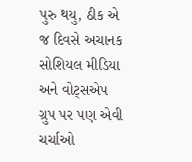પુરુ થયુ, ઠીક એ જ દિવસે અચાનક સોશિયલ મીડિયા અને વોટ્સએપ ગ્રુપ પર પણ એવી ચર્ચાઓ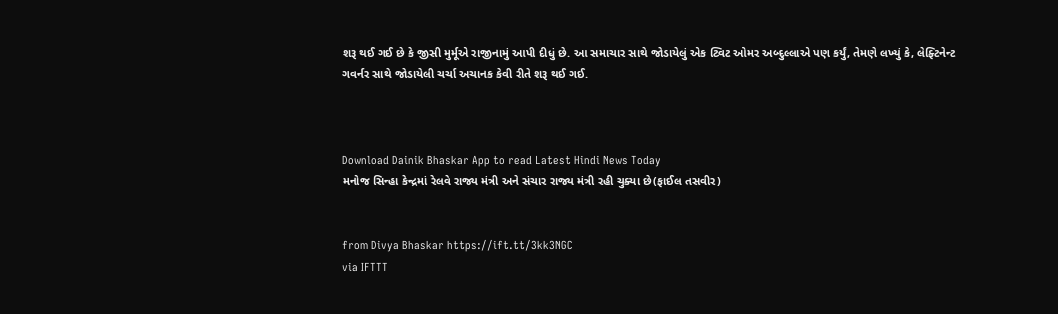શરૂ થઈ ગઈ છે કે જીસી મુર્મૂએ રાજીનામું આપી દીધું છે. આ સમાચાર સાથે જોડાયેલું એક ટ્વિટ ઓમર અબ્દુલ્લાએ પણ કર્યું, તેમણે લખ્યું કે, લેફ્ટિનેન્ટ ગવર્નર સાથે જોડાયેલી ચર્ચા અચાનક કેવી રીતે શરૂ થઈ ગઈ.



Download Dainik Bhaskar App to read Latest Hindi News Today
મનોજ સિન્હા કેન્દ્રમાં રેલવે રાજ્ય મંત્રી અને સંચાર રાજ્ય મંત્રી રહી ચુક્યા છે(ફાઈલ તસવીર)


from Divya Bhaskar https://ift.tt/3kk3NGC
via IFTTT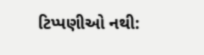ટિપ્પણીઓ નથી: